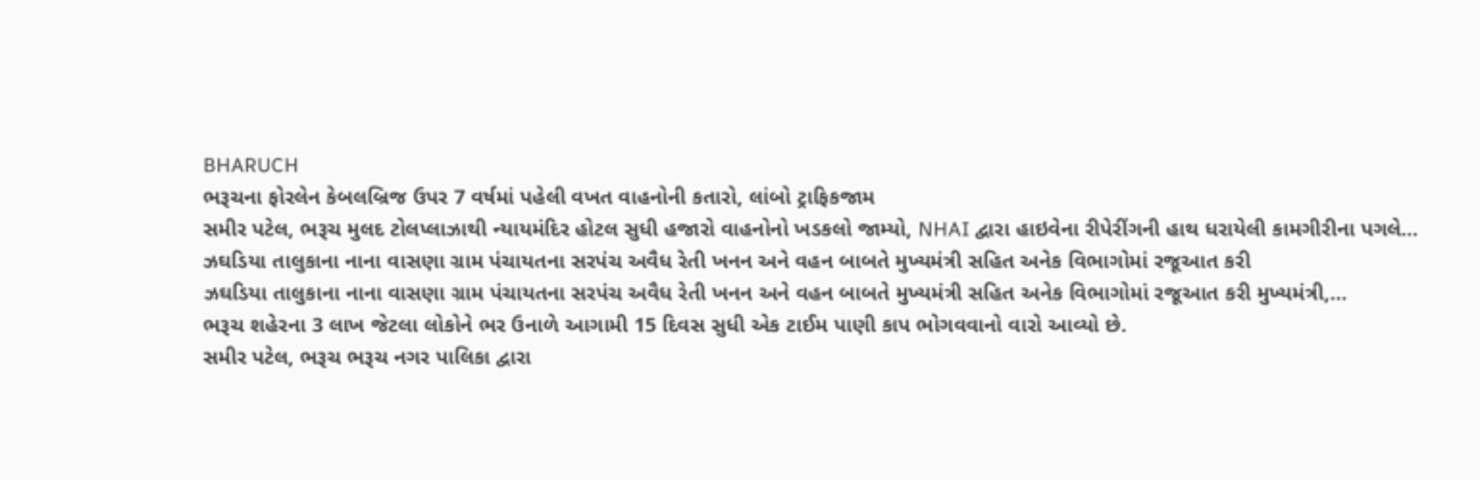BHARUCH
ભરૂચના ફોરલેન કેબલબ્રિજ ઉપર 7 વર્ષમાં પહેલી વખત વાહનોની કતારો, લાંબો ટ્રાફિકજામ
સમીર પટેલ, ભરૂચ મુલદ ટોલપ્લાઝાથી ન્યાયમંદિર હોટલ સુધી હજારો વાહનોનો ખડકલો જામ્યો, NHAI દ્વારા હાઇવેના રીપેરીંગની હાથ ધરાયેલી કામગીરીના પગલે…
ઝઘડિયા તાલુકાના નાના વાસણા ગ્રામ પંચાયતના સરપંચ અવૈધ રેતી ખનન અને વહન બાબતે મુખ્યમંત્રી સહિત અનેક વિભાગોમાં રજૂઆત કરી
ઝઘડિયા તાલુકાના નાના વાસણા ગ્રામ પંચાયતના સરપંચ અવૈધ રેતી ખનન અને વહન બાબતે મુખ્યમંત્રી સહિત અનેક વિભાગોમાં રજૂઆત કરી મુખ્યમંત્રી,…
ભરૂચ શહેરના 3 લાખ જેટલા લોકોને ભર ઉનાળે આગામી 15 દિવસ સુધી એક ટાઈમ પાણી કાપ ભોગવવાનો વારો આવ્યો છે.
સમીર પટેલ, ભરૂચ ભરૂચ નગર પાલિકા દ્વારા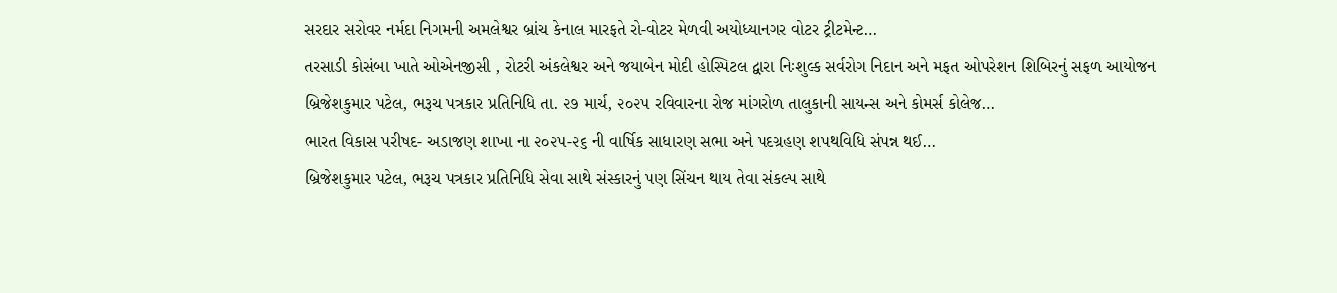સરદાર સરોવર નર્મદા નિગમની અમલેશ્વર બ્રાંચ કેનાલ મારફતે રો-વોટર મેળવી અયોધ્યાનગર વોટર ટ્રીટમેન્ટ…
તરસાડી કોસંબા ખાતે ઓએનજીસી , રોટરી અંકલેશ્વર અને જયાબેન મોદી હોસ્પિટલ દ્વારા નિઃશુલ્ક સર્વરોગ નિદાન અને મફત ઓપરેશન શિબિરનું સફળ આયોજન
બ્રિજેશકુમાર પટેલ, ભરૂચ પત્રકાર પ્રતિનિધિ તા. ૨૭ માર્ચ, ૨૦૨૫ રવિવારના રોજ માંગરોળ તાલુકાની સાયન્સ અને કોમર્સ કોલેજ…
ભારત વિકાસ પરીષદ- અડાજણ શાખા ના ૨૦૨૫-૨૬ ની વાર્ષિક સાધારણ સભા અને પદગ્રહણ શપથવિધિ સંપન્ન થઈ…
બ્રિજેશકુમાર પટેલ, ભરૂચ પત્રકાર પ્રતિનિધિ સેવા સાથે સંસ્કારનું પણ સિંચન થાય તેવા સંકલ્પ સાથે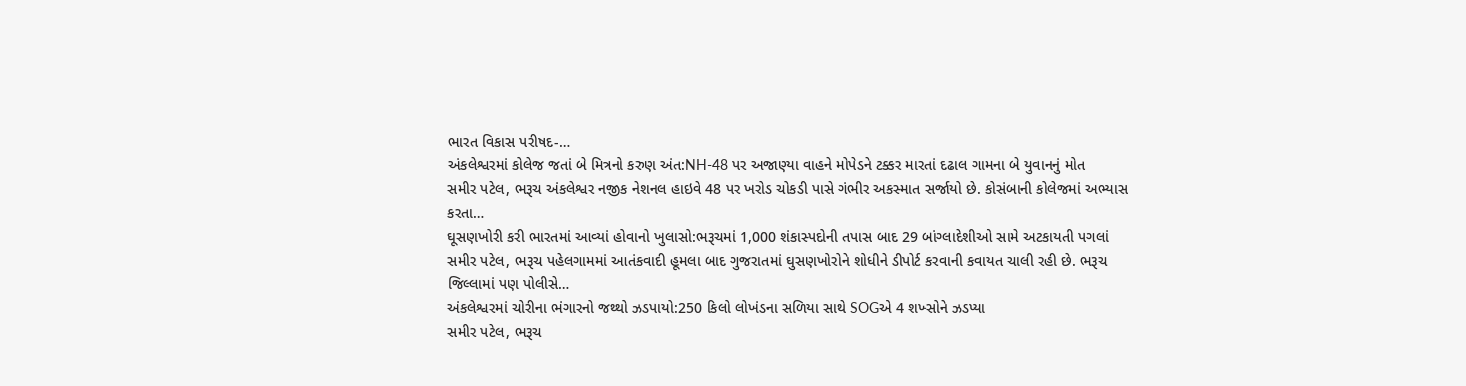ભારત વિકાસ પરીષદ-…
અંકલેશ્વરમાં કોલેજ જતાં બે મિત્રનો કરુણ અંત:NH-48 પર અજાણ્યા વાહને મોપેડને ટક્કર મારતાં દઢાલ ગામના બે યુવાનનું મોત
સમીર પટેલ, ભરૂચ અંકલેશ્વર નજીક નેશનલ હાઇવે 48 પર ખરોડ ચોકડી પાસે ગંભીર અકસ્માત સર્જાયો છે. કોસંબાની કોલેજમાં અભ્યાસ કરતા…
ઘૂસણખોરી કરી ભારતમાં આવ્યાં હોવાનો ખુલાસો:ભરૂચમાં 1,000 શંકાસ્પદોની તપાસ બાદ 29 બાંગ્લાદેશીઓ સામે અટકાયતી પગલાં
સમીર પટેલ, ભરૂચ પહેલગામમાં આતંકવાદી હૂમલા બાદ ગુજરાતમાં ઘુસણખોરોને શોધીને ડીપોર્ટ કરવાની કવાયત ચાલી રહી છે. ભરૂચ જિલ્લામાં પણ પોલીસે…
અંકલેશ્વરમાં ચોરીના ભંગારનો જથ્થો ઝડપાયો:250 કિલો લોખંડના સળિયા સાથે SOGએ 4 શખ્સોને ઝડપ્યા
સમીર પટેલ, ભરૂચ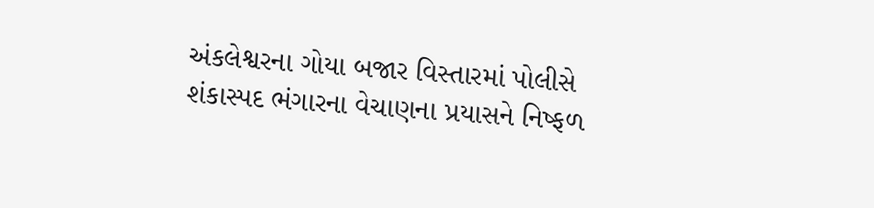અંકલેશ્વરના ગોયા બજાર વિસ્તારમાં પોલીસે શંકાસ્પદ ભંગારના વેચાણના પ્રયાસને નિષ્ફળ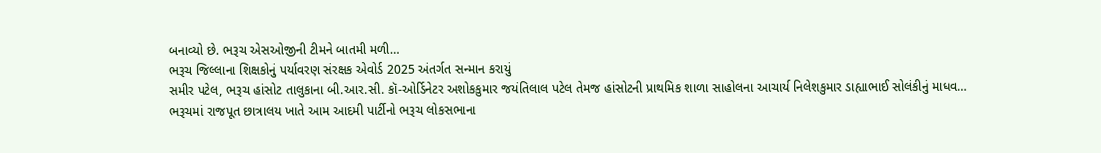બનાવ્યો છે. ભરૂચ એસઓજીની ટીમને બાતમી મળી…
ભરૂચ જિલ્લાના શિક્ષકોનું પર્યાવરણ સંરક્ષક એવોર્ડ 2025 અંતર્ગત સન્માન કરાયું
સમીર પટેલ, ભરૂચ હાંસોટ તાલુકાના બી.આર.સી. કૉ-ઓર્ડિનેટર અશોકકુમાર જયંતિલાલ પટેલ તેમજ હાંસોટની પ્રાથમિક શાળા સાહોલના આચાર્ય નિલેશકુમાર ડાહ્યાભાઈ સોલંકીનું માધવ…
ભરૂચમાં રાજપૂત છાત્રાલય ખાતે આમ આદમી પાર્ટીનો ભરૂચ લોકસભાના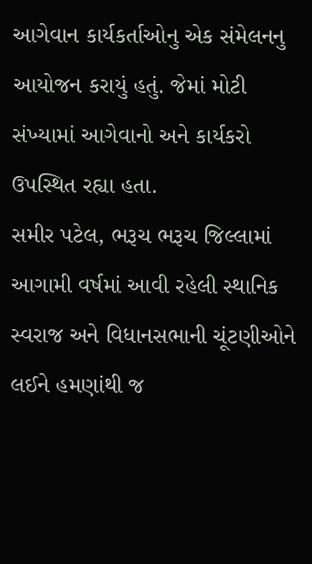આગેવાન કાર્યકર્તાઓનુ એક સંમેલનનુ આયોજન કરાયું હતું. જેમાં મોટી સંખ્યામાં આગેવાનો અને કાર્યકરો ઉપસ્થિત રહ્યા હતા.
સમીર પટેલ, ભરૂચ ભરૂચ જિલ્લામાં આગામી વર્ષમાં આવી રહેલી સ્થાનિક સ્વરાજ અને વિધાનસભાની ચૂંટણીઓને લઈને હમણાંથી જ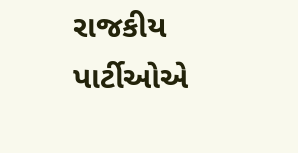રાજકીય પાર્ટીઓએ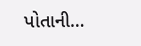પોતાની…